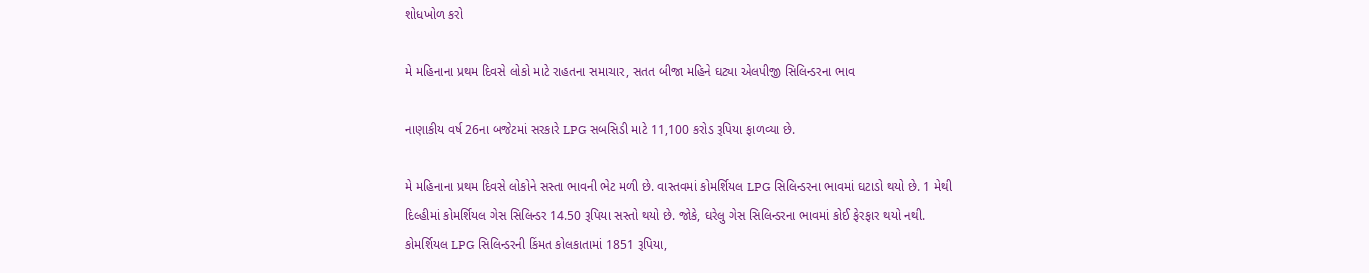શોધખોળ કરો

મે મહિનાના પ્રથમ દિવસે લોકો માટે રાહતના સમાચાર, સતત બીજા મહિને ઘટ્યા એલપીજી સિલિન્ડરના ભાવ

નાણાકીય વર્ષ 26ના બજેટમાં સરકારે LPG સબસિડી માટે 11,100 કરોડ રૂપિયા ફાળવ્યા છે.

મે મહિનાના પ્રથમ દિવસે લોકોને સસ્તા ભાવની ભેટ મળી છે. વાસ્તવમાં કોમર્શિયલ LPG સિલિન્ડરના ભાવમાં ઘટાડો થયો છે. 1 મેથી દિલ્હીમાં કોમર્શિયલ ગેસ સિલિન્ડર 14.50 રૂપિયા સસ્તો થયો છે. જોકે, ઘરેલુ ગેસ સિલિન્ડરના ભાવમાં કોઈ ફેરફાર થયો નથી.  કોમર્શિયલ LPG સિલિન્ડરની કિંમત કોલકાતામાં 1851 રૂપિયા,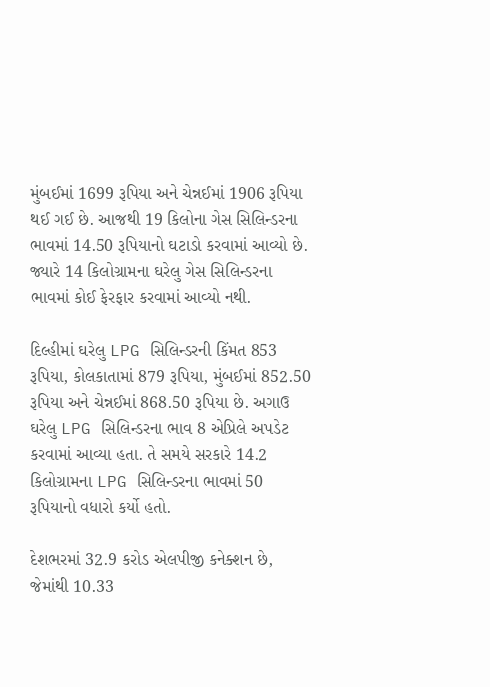મુંબઈમાં 1699 રૂપિયા અને ચેન્નઈમાં 1906 રૂપિયા થઈ ગઈ છે. આજથી 19 કિલોના ગેસ સિલિન્ડરના ભાવમાં 14.50 રૂપિયાનો ઘટાડો કરવામાં આવ્યો છે. જ્યારે 14 કિલોગ્રામના ઘરેલુ ગેસ સિલિન્ડરના ભાવમાં કોઈ ફેરફાર કરવામાં આવ્યો નથી.

દિલ્હીમાં ઘરેલુ LPG સિલિન્ડરની કિંમત 853 રૂપિયા, કોલકાતામાં 879 રૂપિયા, મુંબઈમાં 852.50 રૂપિયા અને ચેન્નઈમાં 868.50 રૂપિયા છે. અગાઉ ઘરેલુ LPG સિલિન્ડરના ભાવ 8 એપ્રિલે અપડેટ કરવામાં આવ્યા હતા. તે સમયે સરકારે 14.2 કિલોગ્રામના LPG સિલિન્ડરના ભાવમાં 50 રૂપિયાનો વધારો કર્યો હતો.

દેશભરમાં 32.9 કરોડ એલપીજી કનેક્શન છે, જેમાંથી 10.33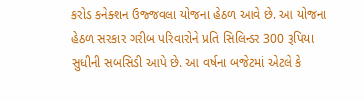કરોડ કનેક્શન ઉજ્જવલા યોજના હેઠળ આવે છે. આ યોજના હેઠળ સરકાર ગરીબ પરિવારોને પ્રતિ સિલિન્ડર 300 રૂપિયા સુધીની સબસિડી આપે છે. આ વર્ષના બજેટમાં એટલે કે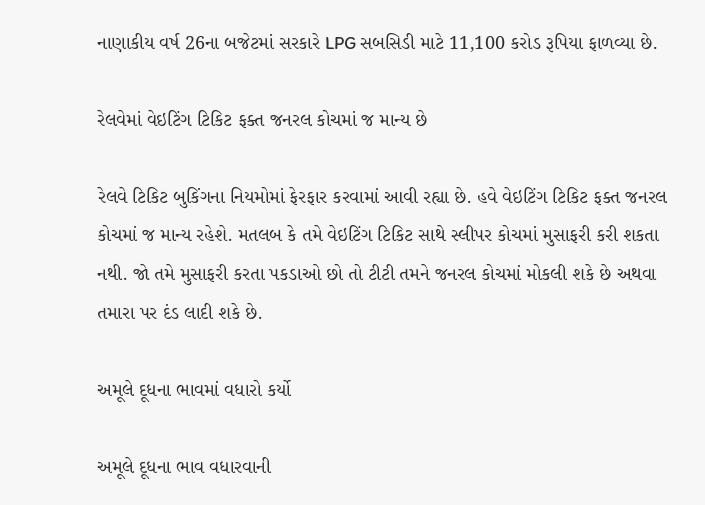નાણાકીય વર્ષ 26ના બજેટમાં સરકારે LPG સબસિડી માટે 11,100 કરોડ રૂપિયા ફાળવ્યા છે.

રેલવેમાં વેઇટિંગ ટિકિટ ફક્ત જનરલ કોચમાં જ માન્ય છે

રેલવે ટિકિટ બુકિંગના નિયમોમાં ફેરફાર કરવામાં આવી રહ્યા છે. હવે વેઇટિંગ ટિકિટ ફક્ત જનરલ કોચમાં જ માન્ય રહેશે. મતલબ કે તમે વેઇટિંગ ટિકિટ સાથે સ્લીપર કોચમાં મુસાફરી કરી શકતા નથી. જો તમે મુસાફરી કરતા પકડાઓ છો તો ટીટી તમને જનરલ કોચમાં મોકલી શકે છે અથવા તમારા પર દંડ લાદી શકે છે.

અમૂલે દૂધના ભાવમાં વધારો કર્યો

અમૂલે દૂધના ભાવ વધારવાની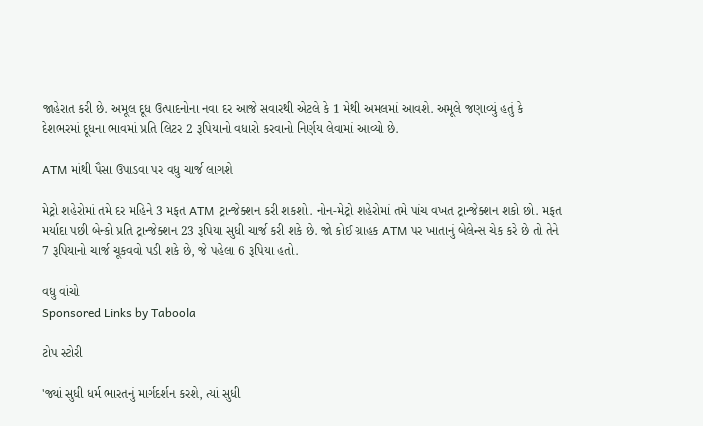જાહેરાત કરી છે. અમૂલ દૂધ ઉત્પાદનોના નવા દર આજે સવારથી એટલે કે 1 મેથી અમલમાં આવશે. અમૂલે જણાવ્યું હતું કે દેશભરમાં દૂધના ભાવમાં પ્રતિ લિટર 2 રૂપિયાનો વધારો કરવાનો નિર્ણય લેવામાં આવ્યો છે.

ATM માંથી પૈસા ઉપાડવા પર વધુ ચાર્જ લાગશે

મેટ્રો શહેરોમાં તમે દર મહિને 3 મફત ATM ટ્રાન્જેક્શન કરી શકશો. નોન-મેટ્રો શહેરોમાં તમે પાંચ વખત ટ્રાન્જેક્શન શકો છો. મફત મર્યાદા પછી બેન્કો પ્રતિ ટ્રાન્જેક્શન 23 રૂપિયા સુધી ચાર્જ કરી શકે છે. જો કોઈ ગ્રાહક ATM પર ખાતાનું બેલેન્સ ચેક કરે છે તો તેને 7 રૂપિયાનો ચાર્જ ચૂકવવો પડી શકે છે, જે પહેલા 6 રૂપિયા હતો.

વધુ વાંચો
Sponsored Links by Taboola

ટોપ સ્ટોરી

'જ્યાં સુધી ધર્મ ભારતનું માર્ગદર્શન કરશે, ત્યાં સુધી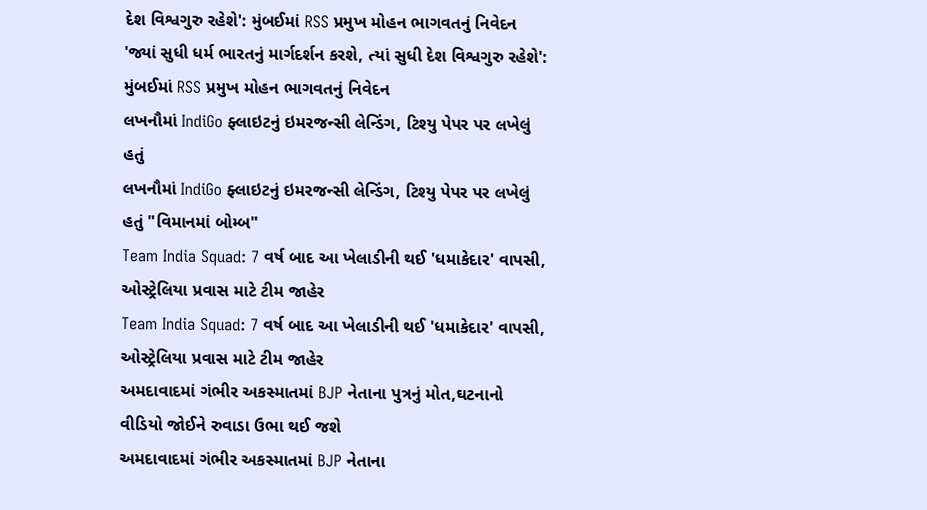દેશ વિશ્વગુરુ રહેશે': મુંબઈમાં RSS પ્રમુખ મોહન ભાગવતનું નિવેદન
'જ્યાં સુધી ધર્મ ભારતનું માર્ગદર્શન કરશે, ત્યાં સુધી દેશ વિશ્વગુરુ રહેશે': મુંબઈમાં RSS પ્રમુખ મોહન ભાગવતનું નિવેદન
લખનૌમાં IndiGo ફ્લાઇટનું ઇમરજન્સી લેન્ડિંગ, ટિશ્યુ પેપર પર લખેલું હતું
લખનૌમાં IndiGo ફ્લાઇટનું ઇમરજન્સી લેન્ડિંગ, ટિશ્યુ પેપર પર લખેલું હતું "વિમાનમાં બોમ્બ"
Team India Squad: 7 વર્ષ બાદ આ ખેલાડીની થઈ 'ધમાકેદાર' વાપસી, ઓસ્ટ્રેલિયા પ્રવાસ માટે ટીમ જાહેર
Team India Squad: 7 વર્ષ બાદ આ ખેલાડીની થઈ 'ધમાકેદાર' વાપસી, ઓસ્ટ્રેલિયા પ્રવાસ માટે ટીમ જાહેર
અમદાવાદમાં ગંભીર અકસ્માતમાં BJP નેતાના પુત્રનું મોત,ઘટનાનો વીડિયો જોઈને રુવાડા ઉભા થઈ જશે
અમદાવાદમાં ગંભીર અકસ્માતમાં BJP નેતાના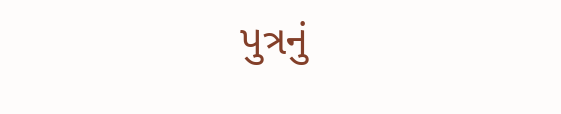પુત્રનું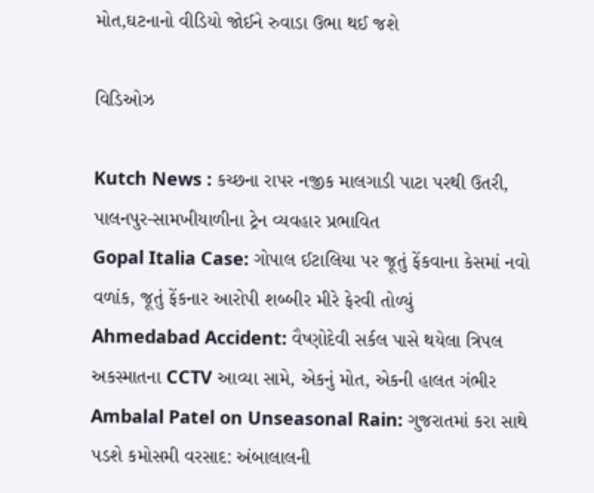મોત,ઘટનાનો વીડિયો જોઈને રુવાડા ઉભા થઈ જશે

વિડિઓઝ

Kutch News : કચ્છના રાપર નજીક માલગાડી પાટા પરથી ઉતરી, પાલનપુર-સામખીયાળીના ટ્રેન વ્યવહાર પ્રભાવિત
Gopal Italia Case: ગોપાલ ઈટાલિયા પર જૂતું ફેંકવાના કેસમાં નવો વળાંક, જૂતું ફેંકનાર આરોપી શબ્બીર મીરે ફેરવી તોળ્યું
Ahmedabad Accident: વૈષ્ણોદેવી સર્કલ પાસે થયેલા ત્રિપલ અકસ્માતના CCTV આવ્યા સામે, એકનું મોત, એકની હાલત ગંભીર
Ambalal Patel on Unseasonal Rain: ગુજરાતમાં કરા સાથે પડશે કમોસમી વરસાદ: અંબાલાલની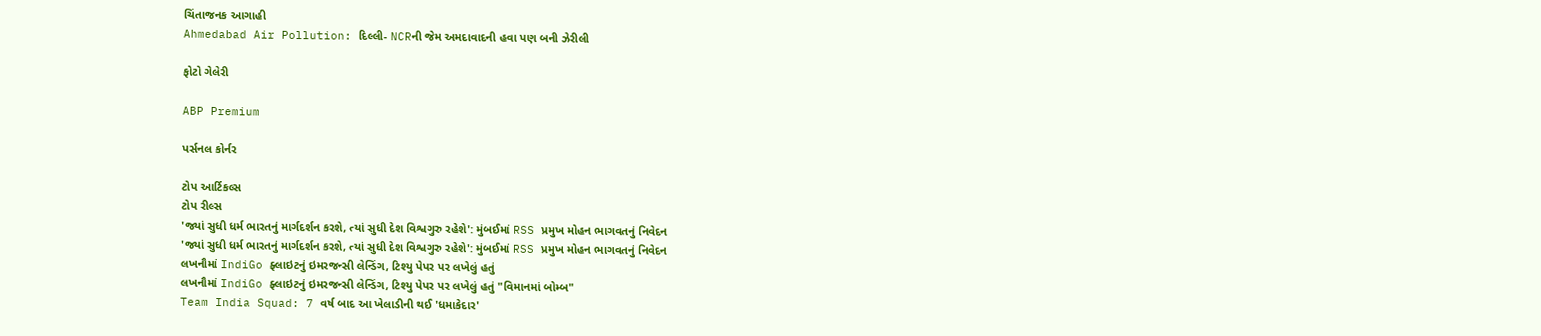ચિંતાજનક આગાહી
Ahmedabad Air Pollution: દિલ્લી- NCRની જેમ અમદાવાદની હવા પણ બની ઝેરીલી

ફોટો ગેલેરી

ABP Premium

પર્સનલ કોર્નર

ટોપ આર્ટિકલ્સ
ટોપ રીલ્સ
'જ્યાં સુધી ધર્મ ભારતનું માર્ગદર્શન કરશે, ત્યાં સુધી દેશ વિશ્વગુરુ રહેશે': મુંબઈમાં RSS પ્રમુખ મોહન ભાગવતનું નિવેદન
'જ્યાં સુધી ધર્મ ભારતનું માર્ગદર્શન કરશે, ત્યાં સુધી દેશ વિશ્વગુરુ રહેશે': મુંબઈમાં RSS પ્રમુખ મોહન ભાગવતનું નિવેદન
લખનૌમાં IndiGo ફ્લાઇટનું ઇમરજન્સી લેન્ડિંગ, ટિશ્યુ પેપર પર લખેલું હતું
લખનૌમાં IndiGo ફ્લાઇટનું ઇમરજન્સી લેન્ડિંગ, ટિશ્યુ પેપર પર લખેલું હતું "વિમાનમાં બોમ્બ"
Team India Squad: 7 વર્ષ બાદ આ ખેલાડીની થઈ 'ધમાકેદાર'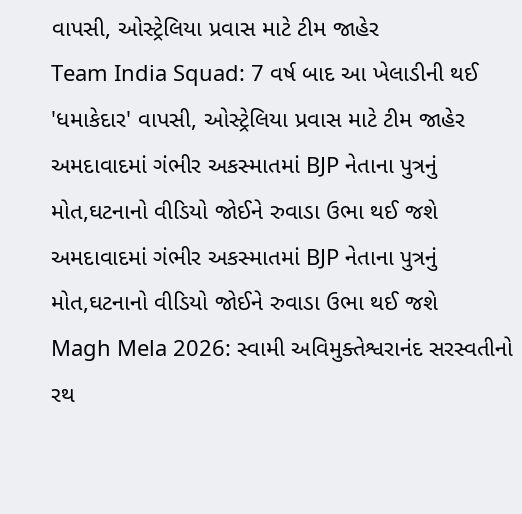વાપસી, ઓસ્ટ્રેલિયા પ્રવાસ માટે ટીમ જાહેર
Team India Squad: 7 વર્ષ બાદ આ ખેલાડીની થઈ 'ધમાકેદાર' વાપસી, ઓસ્ટ્રેલિયા પ્રવાસ માટે ટીમ જાહેર
અમદાવાદમાં ગંભીર અકસ્માતમાં BJP નેતાના પુત્રનું મોત,ઘટનાનો વીડિયો જોઈને રુવાડા ઉભા થઈ જશે
અમદાવાદમાં ગંભીર અકસ્માતમાં BJP નેતાના પુત્રનું મોત,ઘટનાનો વીડિયો જોઈને રુવાડા ઉભા થઈ જશે
Magh Mela 2026: સ્વામી અવિમુક્તેશ્વરાનંદ સરસ્વતીનો રથ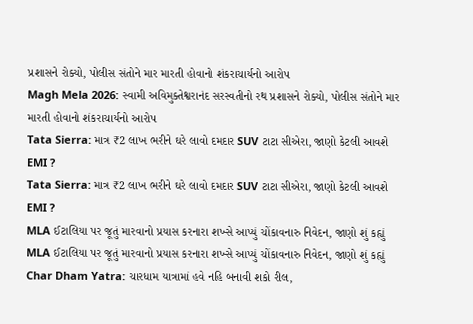પ્રશાસને રોક્યો, પોલીસ સંતોને માર મારતી હોવાનો શંકરાચાર્યનો આરોપ
Magh Mela 2026: સ્વામી અવિમુક્તેશ્વરાનંદ સરસ્વતીનો રથ પ્રશાસને રોક્યો, પોલીસ સંતોને માર મારતી હોવાનો શંકરાચાર્યનો આરોપ
Tata Sierra: માત્ર ₹2 લાખ ભરીને ઘરે લાવો દમદાર SUV ટાટા સીએરા, જાણો કેટલી આવશે EMI ?
Tata Sierra: માત્ર ₹2 લાખ ભરીને ઘરે લાવો દમદાર SUV ટાટા સીએરા, જાણો કેટલી આવશે EMI ?
MLA ઈટાલિયા પર જૂતું મારવાનો પ્રયાસ કરનારા શખ્સે આપ્યું ચોંકાવનારુ નિવેદન, જાણો શું કહ્યું
MLA ઈટાલિયા પર જૂતું મારવાનો પ્રયાસ કરનારા શખ્સે આપ્યું ચોંકાવનારુ નિવેદન, જાણો શું કહ્યું
Char Dham Yatra: ચારધામ યાત્રામાં હવે નહિ બનાવી શકો રીલ,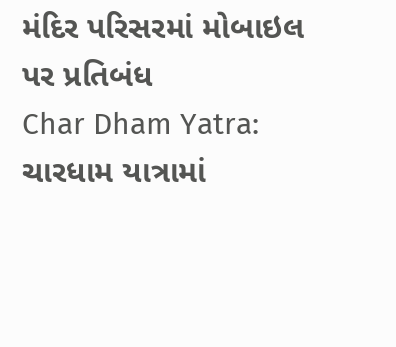મંદિર પરિસરમાં મોબાઇલ પર પ્રતિબંધ
Char Dham Yatra: ચારધામ યાત્રામાં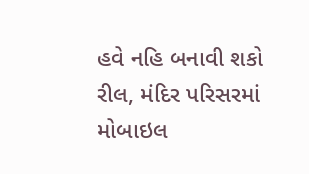હવે નહિ બનાવી શકો રીલ, મંદિર પરિસરમાં મોબાઇલ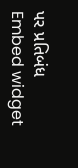પર પ્રતિબંધ
Embed widget